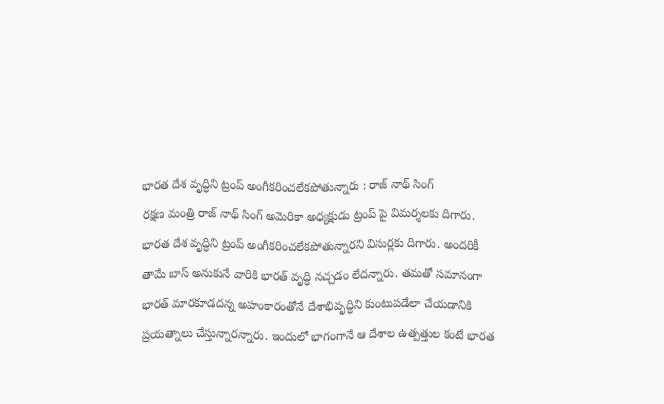భారత దేశ వృద్ధిని ట్రంప్ అంగీకరించలేకపోతున్నారు : రాజ్ నాథ్ సింగ్
రక్షణ మంత్రి రాజ్ నాథ్ సింగ్ అమెరికా అధ్యక్షుడు ట్రంప్ పై విమర్శలకు దిగారు. భారత దేశ వృద్ధిని ట్రంప్ అంగీకరించలేకపోతున్నారని విసుర్లకు దిగారు. అందరికీ తామే బాస్ అనుకునే వారికి భారత్ వృద్ధి నచ్చడం లేదన్నారు. తమతో సమానంగా భారత్ మారకూడదన్న అహంకారంతోనే దేశాభివృద్ధిని కుంటుపడేలా చేయడానికి ప్రయత్నాలు చేస్తున్నారన్నారు. ఇందులో భాగంగానే ఆ దేశాల ఉత్పత్తుల కంటే భారత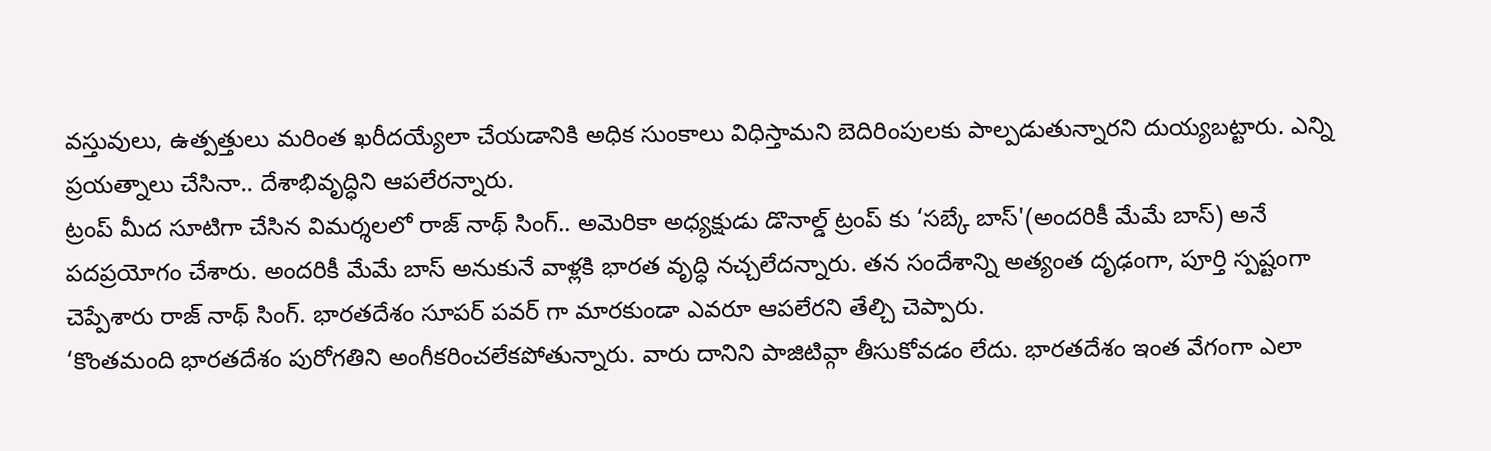వస్తువులు, ఉత్పత్తులు మరింత ఖరీదయ్యేలా చేయడానికి అధిక సుంకాలు విధిస్తామని బెదిరింపులకు పాల్పడుతున్నారని దుయ్యబట్టారు. ఎన్ని ప్రయత్నాలు చేసినా.. దేశాభివృద్ధిని ఆపలేరన్నారు.
ట్రంప్ మీద సూటిగా చేసిన విమర్శలలో రాజ్ నాథ్ సింగ్.. అమెరికా అధ్యక్షుడు డొనాల్డ్ ట్రంప్ కు ‘సబ్కే బాస్'(అందరికీ మేమే బాస్) అనే పదప్రయోగం చేశారు. అందరికీ మేమే బాస్ అనుకునే వాళ్లకి భారత వృద్ధి నచ్చలేదన్నారు. తన సందేశాన్ని అత్యంత దృఢంగా, పూర్తి స్పష్టంగా చెప్పేశారు రాజ్ నాథ్ సింగ్. భారతదేశం సూపర్ పవర్ గా మారకుండా ఎవరూ ఆపలేరని తేల్చి చెప్పారు.
‘కొంతమంది భారతదేశం పురోగతిని అంగీకరించలేకపోతున్నారు. వారు దానిని పాజిటివ్గా తీసుకోవడం లేదు. భారతదేశం ఇంత వేగంగా ఎలా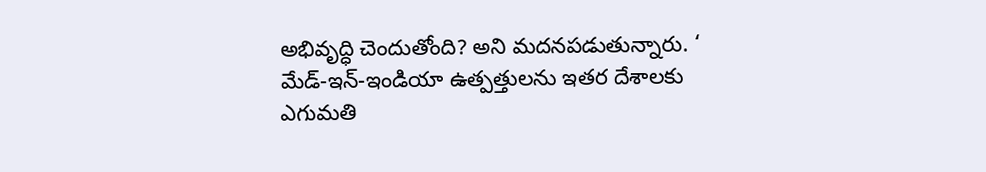అభివృద్ధి చెందుతోంది? అని మదనపడుతున్నారు. ‘ మేడ్-ఇన్-ఇండియా ఉత్పత్తులను ఇతర దేశాలకు ఎగుమతి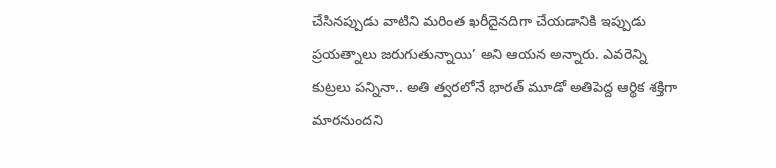చేసినప్పుడు వాటిని మరింత ఖరీదైనదిగా చేయడానికి ఇప్పుడు ప్రయత్నాలు జరుగుతున్నాయి’ అని ఆయన అన్నారు. ఎవరెన్ని కుట్రలు పన్నినా.. అతి త్వరలోనే భారత్ మూడో అతిపెద్ద ఆర్థిక శక్తిగా మారనుందని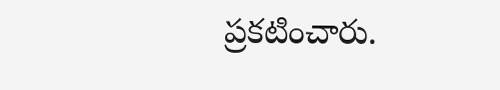ప్రకటించారు.